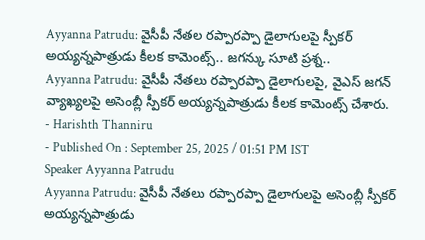Ayyanna Patrudu: వైసీపీ నేతల రప్పారప్పా డైలాగులపై స్పీకర్ అయ్యన్నపాత్రుడు కీలక కామెంట్స్.. జగన్కు సూటి ప్రశ్న..
Ayyanna Patrudu: వైసీపీ నేతలు రప్పారప్పా డైలాగులపై, వైఎస్ జగన్ వ్యాఖ్యలపై అసెంబ్లీ స్పీకర్ అయ్యన్నపాత్రుడు కీలక కామెంట్స్ చేశారు.
- Harishth Thanniru
- Published On : September 25, 2025 / 01:51 PM IST
Speaker Ayyanna Patrudu
Ayyanna Patrudu: వైసీపీ నేతలు రప్పారప్పా డైలాగులపై అసెంబ్లీ స్పీకర్ అయ్యన్నపాత్రుడు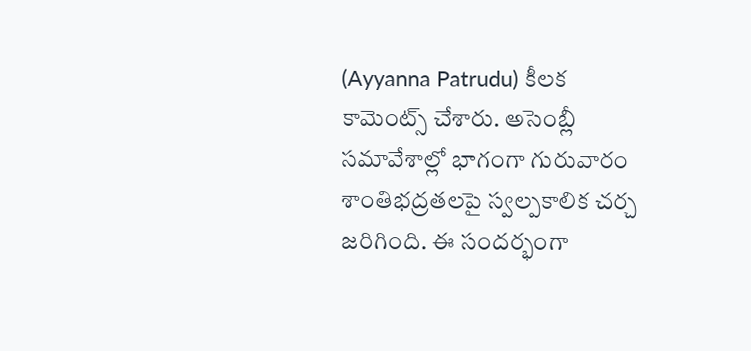(Ayyanna Patrudu) కీలక కామెంట్స్ చేశారు. అసెంబ్లీ సమావేశాల్లో భాగంగా గురువారం శాంతిభద్రతలపై స్వల్పకాలిక చర్చ జరిగింది. ఈ సందర్భంగా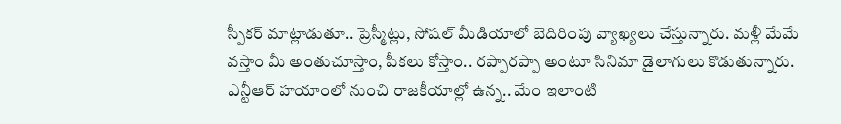స్పీకర్ మాట్లాడుతూ.. ప్రెస్మీట్లు, సోషల్ మీడియాలో బెదిరింపు వ్యాఖ్యలు చేస్తున్నారు. మళ్లీ మేమే వస్తాం మీ అంతుచూస్తాం, పీకలు కోస్తాం.. రప్పారప్పా అంటూ సినిమా డైలాగులు కొడుతున్నారు. ఎన్టీఆర్ హయాంలో నుంచి రాజకీయాల్లో ఉన్న.. మేం ఇలాంటి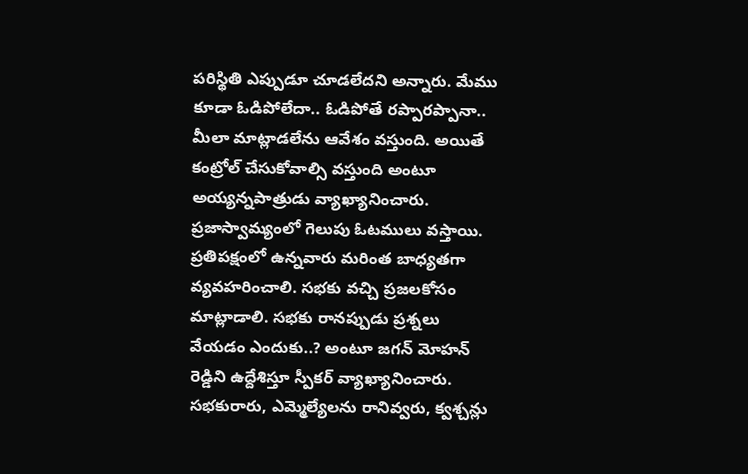పరిస్థితి ఎప్పుడూ చూడలేదని అన్నారు. మేము కూడా ఓడిపోలేదా.. ఓడిపోతే రప్పారప్పానా.. మీలా మాట్లాడలేను ఆవేశం వస్తుంది. అయితే కంట్రోల్ చేసుకోవాల్సి వస్తుంది అంటూ అయ్యన్నపాత్రుడు వ్యాఖ్యానించారు.
ప్రజాస్వామ్యంలో గెలుపు ఓటములు వస్తాయి. ప్రతిపక్షంలో ఉన్నవారు మరింత బాధ్యతగా వ్యవహరించాలి. సభకు వచ్చి ప్రజలకోసం మాట్లాడాలి. సభకు రానప్పుడు ప్రశ్నలు వేయడం ఎందుకు..? అంటూ జగన్ మోహన్ రెడ్డిని ఉద్దేశిస్తూ స్పీకర్ వ్యాఖ్యానించారు. సభకురారు, ఎమ్మెల్యేలను రానివ్వరు, క్వశ్చన్లు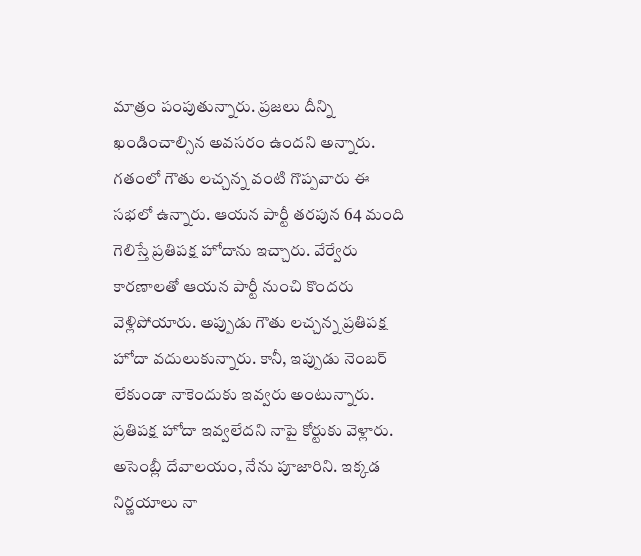మాత్రం పంపుతున్నారు. ప్రజలు దీన్ని ఖండించాల్సిన అవసరం ఉందని అన్నారు.
గతంలో గౌతు లచ్చన్న వంటి గొప్పవారు ఈ సభలో ఉన్నారు. ఆయన పార్టీ తరపున 64 మంది గెలిస్తే ప్రతిపక్ష హోదాను ఇచ్చారు. వేర్వేరు కారణాలతో ఆయన పార్టీ నుంచి కొందరు వెళ్లిపోయారు. అప్పుడు గౌతు లచ్చన్న ప్రతిపక్ష హోదా వదులుకున్నారు. కానీ, ఇప్పుడు నెంబర్ లేకుండా నాకెందుకు ఇవ్వరు అంటున్నారు.
ప్రతిపక్ష హోదా ఇవ్వలేదని నాపై కోర్టుకు వెళ్లారు. అసెంబ్లీ దేవాలయం, నేను పూజారిని. ఇక్కడ నిర్ణయాలు నా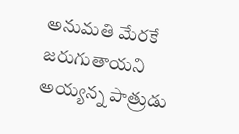అనుమతి మేరకే జరుగుతాయని అయ్యన్న పాత్రుడు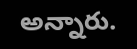అన్నారు.